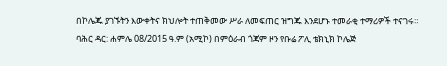በኮሌጁ ያገኙትን እውቀትና ክህሎት ተጠቅመው ሥራ ለመፍጠር ዝግጁ እንደሆኑ ተመራቂ ተማሪዎች ተናገሩ።
ባሕር ዳር: ሐምሌ 08/2015 ዓ.ም (አሚኮ) በምዕራብ ጎጃም ዞን የቡሬ ፖሊ ቴክኒክ ኮሌጅ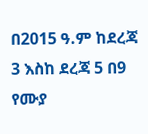በ2015 ዓ.ም ከደረጃ 3 እስከ ደረጃ 5 በ9 የሙያ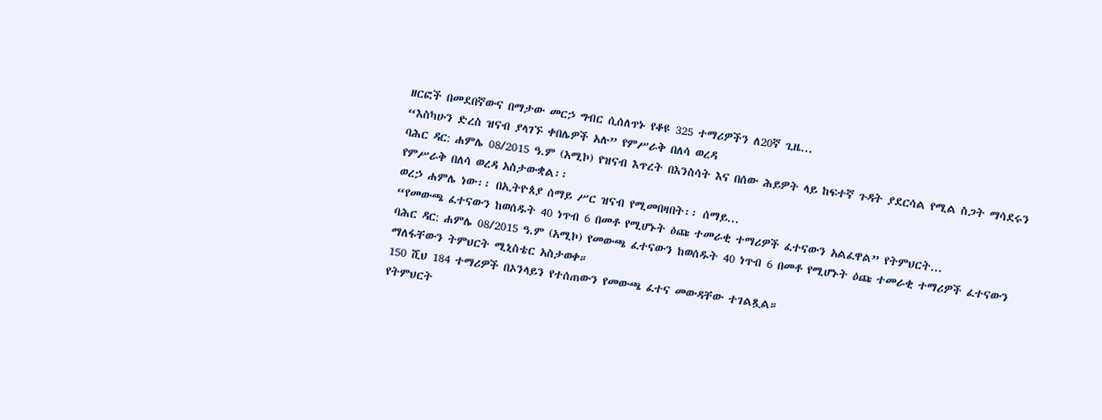ዘርፎች በመደበኛውና በማታው መርኃ ግብር ሲሰለጥኑ የቆዩ 325 ተማሪዎችን ለ20ኛ ጊዜ...
“እስካሁን ድረስ ዝናብ ያላገኙ ቀበሌዎች አሉ” የምሥራቅ በለሳ ወረዳ
ባሕር ዳር: ሐምሌ 08/2015 ዓ.ም (አሚኮ) የዝናብ እጥረት በእንስሳት እና በሰው ሕይዎት ላይ ከፍተኛ ጉዳት ያደርሳል የሚል ስጋት ማሳደሩን የምሥራቅ በለሳ ወረዳ አስታውቋል፡፡
ወረኃ ሐምሌ ነው፡፡ በኢትዮጰያ ሰማይ ሥር ዝናብ የሚመበዛበት፡፡ ሰማይ...
“የመውጫ ፈተናውን ከወሰዱት 40 ነጥብ 6 በመቶ የሚሆኑት ዕጩ ተመራቂ ተማሪዎች ፈተናውን አልፈዋል” የትምህርት...
ባሕር ዳር: ሐምሌ 08/2015 ዓ.ም (አሚኮ) የመውጫ ፈተናውን ከወሰዱት 40 ነጥብ 6 በመቶ የሚሆኑት ዕጩ ተመራቂ ተማሪዎች ፈተናውን ማለፋቸውን ትምህርት ሚኒስቴር አስታወቀ።
150 ሺህ 184 ተማሪዎች በኦንላይን የተሰጠውን የመውጫ ፈተና መውዳቸው ተገልጿል።
የትምህርት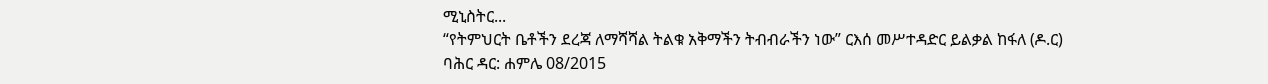ሚኒስትር...
“የትምህርት ቤቶችን ደረጃ ለማሻሻል ትልቁ አቅማችን ትብብራችን ነው” ርእሰ መሥተዳድር ይልቃል ከፋለ (ዶ.ር)
ባሕር ዳር: ሐምሌ 08/2015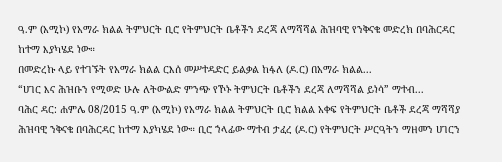ዓ.ም (አሚኮ) የአማራ ክልል ትምህርት ቢሮ የትምህርት ቤቶችን ደረጃ ለማሻሻል ሕዝባዊ የንቅናቄ መድረክ በባሕርዳር ከተማ እያካሄደ ነው።
በመድረኩ ላይ የተገኙት የአማራ ክልል ርእሰ መሥተዳድር ይልቃል ከፋለ (ዶ.ር) በአማራ ክልል...
“ሀገር እና ሕዝቡን የሚወድ ሁሉ ለትውልድ ምንጭ የኾኑ ትምህርት ቤቶችን ደረጃ ለማሻሻል ይነሳ” ማተብ...
ባሕር ዳር: ሐምሌ 08/2015 ዓ.ም (አሚኮ) የአማራ ክልል ትምህርት ቢሮ ክልል አቀፍ የትምህርት ቤቶች ደረጃ ማሻሻያ ሕዝባዊ ንቅናቄ በባሕርዳር ከተማ እያካሄደ ነው። ቢሮ ኀላፊው ማተብ ታፈረ (ዶ.ር) የትምህርት ሥርዓትን ማዘመን ሀገርን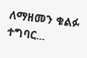ለማዘመን ቁልፉ ተግባር...